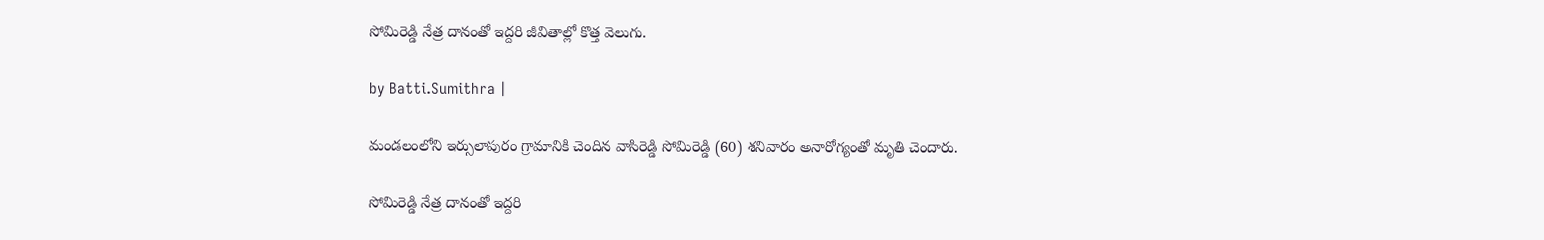సోమిరెడ్డి నేత్ర‌ దానంతో ఇద్ద‌రి జీవితాల్లో కొత్త వెలుగు.

by Batti.Sumithra |

మండలంలోని ఇర్సులాపురం గ్రామానికి చెందిన వాసిరెడ్డి సోమిరెడ్డి (60) శనివారం అనారోగ్యంతో మృతి చెందారు.

సోమిరెడ్డి నేత్ర‌ దానంతో ఇద్ద‌రి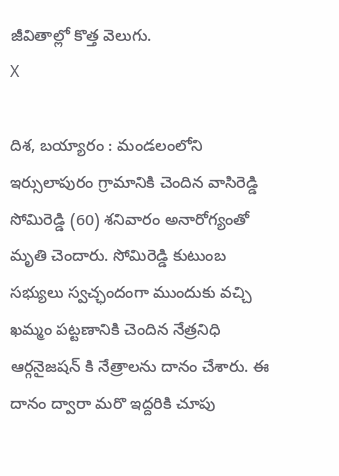జీవితాల్లో కొత్త వెలుగు.
X

దిశ, బయ్యారం : మండలంలోని ఇర్సులాపురం గ్రామానికి చెందిన వాసిరెడ్డి సోమిరెడ్డి (60) శనివారం అనారోగ్యంతో మృతి చెందారు. సోమిరెడ్డి కుటుంబ సభ్యులు స్వచ్ఛందంగా ముందుకు వచ్చి ఖమ్మం పట్టణానికి చెందిన నేత్రనిధి ఆర్గనైజషన్ కి నేత్రాలను దానం చేశారు. ఈ దానం ద్వారా మరొ ఇద్దరికి చూపు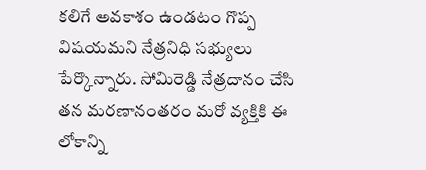కలిగే అవకాశం ఉండటం గొప్ప విషయమని నేత్రనిధి సభ్యులు పేర్కొన్నారు. సోమిరెడ్డి నేత్రదానం చేసి తన మరణానంతరం మరో వ్యక్తికి ఈ లోకాన్ని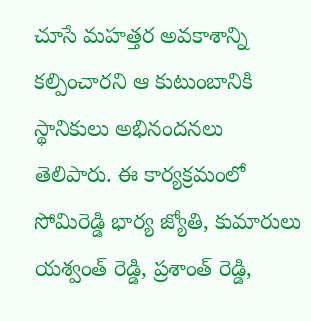చూసే మహత్తర అవకాశాన్ని కల్పించారని ఆ కుటుంబానికి స్థానికులు అభినందనలు తెలిపారు. ఈ కార్యక్రమంలో సోమిరెడ్డి భార్య జ్యోతి, కుమారులు యశ్వంత్ రెడ్డి, ప్రశాంత్ రెడ్డి,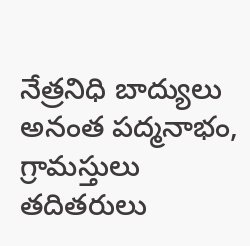నేత్రనిధి బాద్యులు అనంత పద్మనాభం, గ్రామస్తులు తదితరులు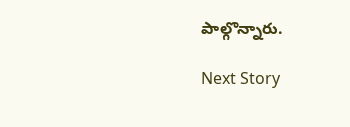పాల్గొన్నారు.

Next Story